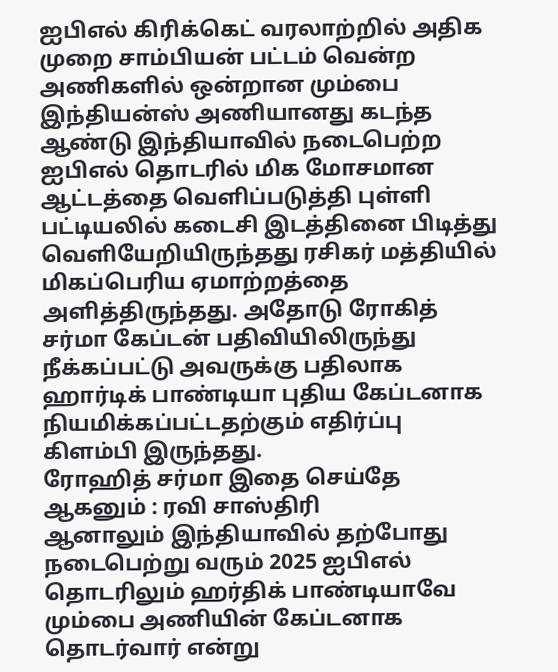ஐபிஎல் கிரிக்கெட் வரலாற்றில் அதிக முறை சாம்பியன் பட்டம் வென்ற அணிகளில் ஒன்றான மும்பை இந்தியன்ஸ் அணியானது கடந்த ஆண்டு இந்தியாவில் நடைபெற்ற ஐபிஎல் தொடரில் மிக மோசமான ஆட்டத்தை வெளிப்படுத்தி புள்ளி பட்டியலில் கடைசி இடத்தினை பிடித்து வெளியேறியிருந்தது ரசிகர் மத்தியில் மிகப்பெரிய ஏமாற்றத்தை அளித்திருந்தது. அதோடு ரோகித் சர்மா கேப்டன் பதிவியிலிருந்து நீக்கப்பட்டு அவருக்கு பதிலாக ஹார்டிக் பாண்டியா புதிய கேப்டனாக நியமிக்கப்பட்டதற்கும் எதிர்ப்பு கிளம்பி இருந்தது.
ரோஹித் சர்மா இதை செய்தே ஆகனும் : ரவி சாஸ்திரி
ஆனாலும் இந்தியாவில் தற்போது நடைபெற்று வரும் 2025 ஐபிஎல் தொடரிலும் ஹர்திக் பாண்டியாவே மும்பை அணியின் கேப்டனாக தொடர்வார் என்று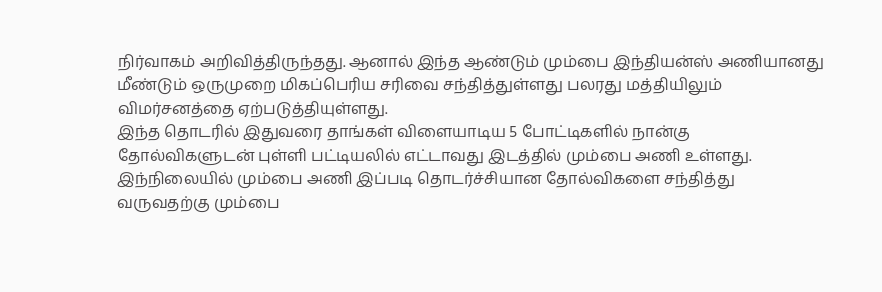நிர்வாகம் அறிவித்திருந்தது. ஆனால் இந்த ஆண்டும் மும்பை இந்தியன்ஸ் அணியானது மீண்டும் ஒருமுறை மிகப்பெரிய சரிவை சந்தித்துள்ளது பலரது மத்தியிலும் விமர்சனத்தை ஏற்படுத்தியுள்ளது.
இந்த தொடரில் இதுவரை தாங்கள் விளையாடிய 5 போட்டிகளில் நான்கு தோல்விகளுடன் புள்ளி பட்டியலில் எட்டாவது இடத்தில் மும்பை அணி உள்ளது. இந்நிலையில் மும்பை அணி இப்படி தொடர்ச்சியான தோல்விகளை சந்தித்து வருவதற்கு மும்பை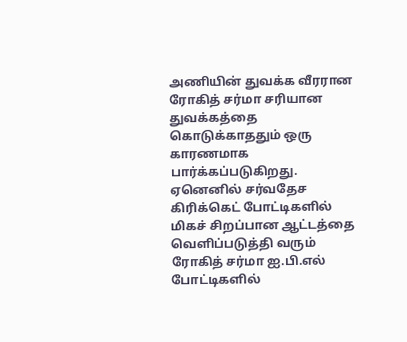அணியின் துவக்க வீரரான ரோகித் சர்மா சரியான துவக்கத்தை கொடுக்காததும் ஒரு காரணமாக பார்க்கப்படுகிறது.
ஏனெனில் சர்வதேச கிரிக்கெட் போட்டிகளில் மிகச் சிறப்பான ஆட்டத்தை வெளிப்படுத்தி வரும் ரோகித் சர்மா ஐ.பி.எல் போட்டிகளில்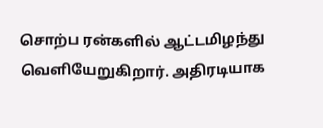சொற்ப ரன்களில் ஆட்டமிழந்து வெளியேறுகிறார். அதிரடியாக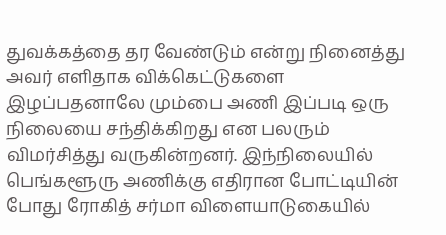துவக்கத்தை தர வேண்டும் என்று நினைத்து அவர் எளிதாக விக்கெட்டுகளை இழப்பதனாலே மும்பை அணி இப்படி ஒரு நிலையை சந்திக்கிறது என பலரும் விமர்சித்து வருகின்றனர். இந்நிலையில் பெங்களூரு அணிக்கு எதிரான போட்டியின் போது ரோகித் சர்மா விளையாடுகையில்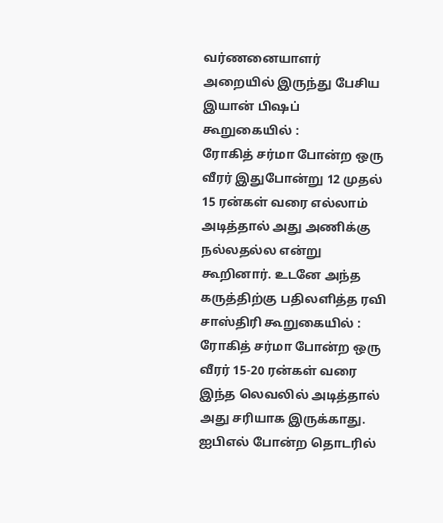வர்ணனையாளர் அறையில் இருந்து பேசிய இயான் பிஷப் கூறுகையில் :
ரோகித் சர்மா போன்ற ஒரு வீரர் இதுபோன்று 12 முதல் 15 ரன்கள் வரை எல்லாம் அடித்தால் அது அணிக்கு நல்லதல்ல என்று கூறினார். உடனே அந்த கருத்திற்கு பதிலளித்த ரவி சாஸ்திரி கூறுகையில் : ரோகித் சர்மா போன்ற ஒரு வீரர் 15-20 ரன்கள் வரை இந்த லெவலில் அடித்தால் அது சரியாக இருக்காது. ஐபிஎல் போன்ற தொடரில்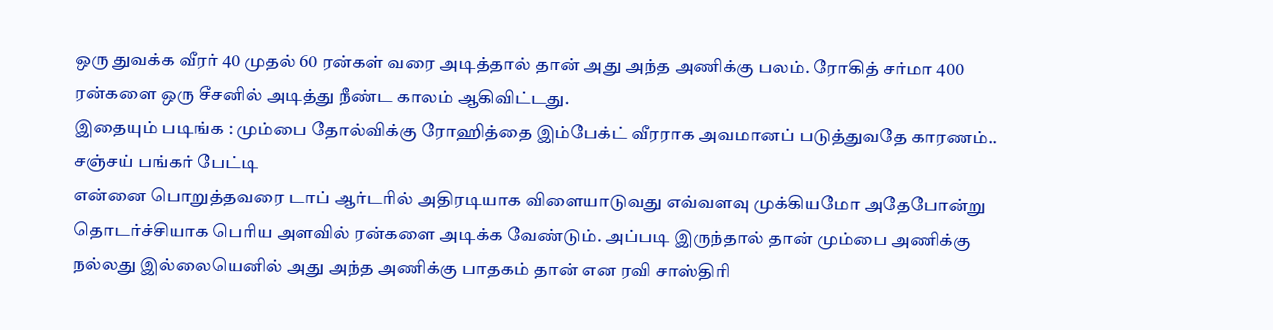ஒரு துவக்க வீரர் 40 முதல் 60 ரன்கள் வரை அடித்தால் தான் அது அந்த அணிக்கு பலம். ரோகித் சர்மா 400 ரன்களை ஒரு சீசனில் அடித்து நீண்ட காலம் ஆகிவிட்டது.
இதையும் படிங்க : மும்பை தோல்விக்கு ரோஹித்தை இம்பேக்ட் வீரராக அவமானப் படுத்துவதே காரணம்.. சஞ்சய் பங்கர் பேட்டி
என்னை பொறுத்தவரை டாப் ஆர்டரில் அதிரடியாக விளையாடுவது எவ்வளவு முக்கியமோ அதேபோன்று தொடர்ச்சியாக பெரிய அளவில் ரன்களை அடிக்க வேண்டும். அப்படி இருந்தால் தான் மும்பை அணிக்கு நல்லது இல்லையெனில் அது அந்த அணிக்கு பாதகம் தான் என ரவி சாஸ்திரி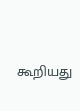கூறியது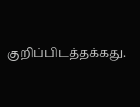குறிப்பிடத்தக்கது.